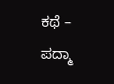ಕಥೆ – ಪದ್ಮಾ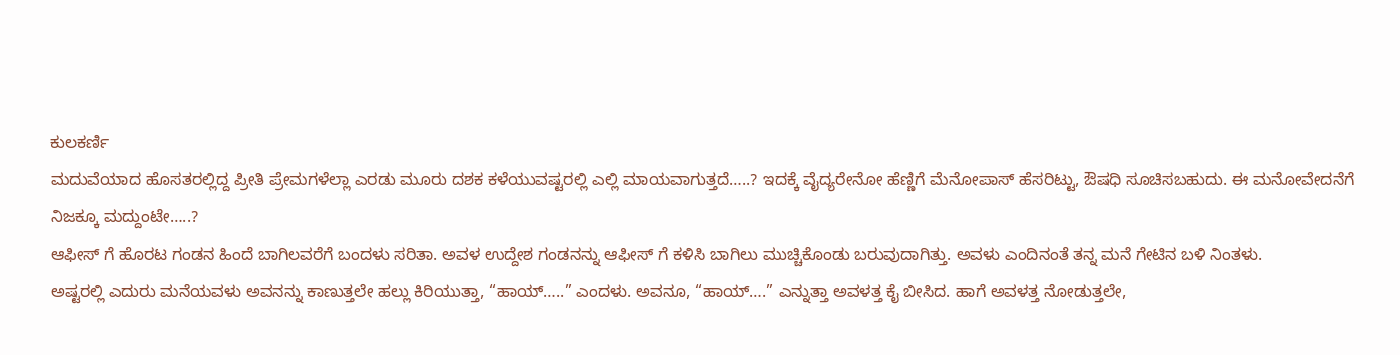ಕುಲಕರ್ಣಿ
ಮದುವೆಯಾದ ಹೊಸತರಲ್ಲಿದ್ದ ಪ್ರೀತಿ ಪ್ರೇಮಗಳೆಲ್ಲಾ ಎರಡು ಮೂರು ದಶಕ ಕಳೆಯುವಷ್ಟರಲ್ಲಿ ಎಲ್ಲಿ ಮಾಯವಾಗುತ್ತದೆ…..? ಇದಕ್ಕೆ ವೈದ್ಯರೇನೋ ಹೆಣ್ಣಿಗೆ ಮೆನೋಪಾಸ್ ಹೆಸರಿಟ್ಟು, ಔಷಧಿ ಸೂಚಿಸಬಹುದು. ಈ ಮನೋವೇದನೆಗೆ ನಿಜಕ್ಕೂ ಮದ್ದುಂಟೇ…..?
ಆಫೀಸ್ ಗೆ ಹೊರಟ ಗಂಡನ ಹಿಂದೆ ಬಾಗಿಲವರೆಗೆ ಬಂದಳು ಸರಿತಾ. ಅವಳ ಉದ್ದೇಶ ಗಂಡನನ್ನು ಆಫೀಸ್ ಗೆ ಕಳಿಸಿ ಬಾಗಿಲು ಮುಚ್ಚಿಕೊಂಡು ಬರುವುದಾಗಿತ್ತು. ಅವಳು ಎಂದಿನಂತೆ ತನ್ನ ಮನೆ ಗೇಟಿನ ಬಳಿ ನಿಂತಳು.
ಅಷ್ಟರಲ್ಲಿ ಎದುರು ಮನೆಯವಳು ಅವನನ್ನು ಕಾಣುತ್ತಲೇ ಹಲ್ಲು ಕಿರಿಯುತ್ತಾ, “ಹಾಯ್…..” ಎಂದಳು. ಅವನೂ, “ಹಾಯ್….” ಎನ್ನುತ್ತಾ ಅವಳತ್ತ ಕೈ ಬೀಸಿದ. ಹಾಗೆ ಅವಳತ್ತ ನೋಡುತ್ತಲೇ,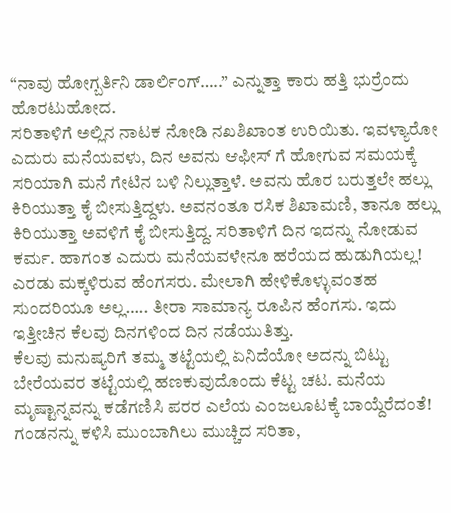“ನಾವು ಹೋಗ್ಬರ್ತಿನಿ ಡಾರ್ಲಿಂಗ್…..” ಎನ್ನುತ್ತಾ ಕಾರು ಹತ್ತಿ ಭುರ್ರೆಂದು ಹೊರಟುಹೋದ.
ಸರಿತಾಳಿಗೆ ಅಲ್ಲಿನ ನಾಟಕ ನೋಡಿ ನಖಶಿಖಾಂತ ಉರಿಯಿತು. ಇವಳ್ಯಾರೋ ಎದುರು ಮನೆಯವಳು, ದಿನ ಅವನು ಆಫೀಸ್ ಗೆ ಹೋಗುವ ಸಮಯಕ್ಕೆ ಸರಿಯಾಗಿ ಮನೆ ಗೇಟಿನ ಬಳಿ ನಿಲ್ಲುತ್ತಾಳೆ. ಅವನು ಹೊರ ಬರುತ್ತಲೇ ಹಲ್ಲು ಕಿರಿಯುತ್ತಾ ಕೈ ಬೀಸುತ್ತಿದ್ದಳು. ಅವನಂತೂ ರಸಿಕ ಶಿಖಾಮಣಿ, ತಾನೂ ಹಲ್ಲು ಕಿರಿಯುತ್ತಾ ಅವಳಿಗೆ ಕೈ ಬೀಸುತ್ತಿದ್ದ. ಸರಿತಾಳಿಗೆ ದಿನ ಇದನ್ನು ನೋಡುವ ಕರ್ಮ. ಹಾಗಂತ ಎದುರು ಮನೆಯವಳೇನೂ ಹರೆಯದ ಹುಡುಗಿಯಲ್ಲ! ಎರಡು ಮಕ್ಕಳಿರುವ ಹೆಂಗಸರು. ಮೇಲಾಗಿ ಹೇಳಿಕೊಳ್ಳುವಂತಹ ಸುಂದರಿಯೂ ಅಲ್ಲ….. ತೀರಾ ಸಾಮಾನ್ಯ ರೂಪಿನ ಹೆಂಗಸು. ಇದು ಇತ್ತೀಚಿನ ಕೆಲವು ದಿನಗಳಿಂದ ದಿನ ನಡೆಯುತಿತ್ತು.
ಕೆಲವು ಮನುಷ್ಯರಿಗೆ ತಮ್ಮ ತಟ್ಟೆಯಲ್ಲಿ ಏನಿದೆಯೋ ಅದನ್ನು ಬಿಟ್ಟು ಬೇರೆಯವರ ತಟ್ಟೆಯಲ್ಲಿ ಹಣಕುವುದೊಂದು ಕೆಟ್ಟ ಚಟ. ಮನೆಯ ಮೃಷ್ಟಾನ್ನವನ್ನು ಕಡೆಗಣಿಸಿ ಪರರ ಎಲೆಯ ಎಂಜಲೂಟಕ್ಕೆ ಬಾಯ್ದೆರೆದಂತೆ!
ಗಂಡನನ್ನು ಕಳಿಸಿ ಮುಂಬಾಗಿಲು ಮುಚ್ಚಿದ ಸರಿತಾ,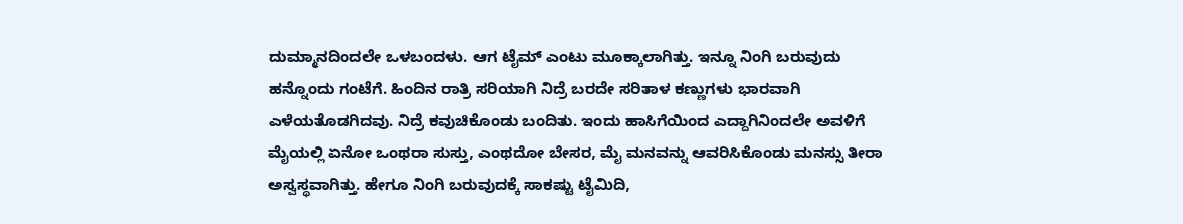ದುಮ್ಮಾನದಿಂದಲೇ ಒಳಬಂದಳು. ಆಗ ಟೈಮ್ ಎಂಟು ಮೂಕ್ಕಾಲಾಗಿತ್ತು. ಇನ್ನೂ ನಿಂಗಿ ಬರುವುದು ಹನ್ನೊಂದು ಗಂಟೆಗೆ. ಹಿಂದಿನ ರಾತ್ರಿ ಸರಿಯಾಗಿ ನಿದ್ರೆ ಬರದೇ ಸರಿತಾಳ ಕಣ್ಣುಗಳು ಭಾರವಾಗಿ ಎಳೆಯತೊಡಗಿದವು. ನಿದ್ರೆ ಕವುಚಿಕೊಂಡು ಬಂದಿತು. ಇಂದು ಹಾಸಿಗೆಯಿಂದ ಎದ್ದಾಗಿನಿಂದಲೇ ಅವಳಿಗೆ ಮೈಯಲ್ಲಿ ಏನೋ ಒಂಥರಾ ಸುಸ್ತು, ಎಂಥದೋ ಬೇಸರ, ಮೈ ಮನವನ್ನು ಆವರಿಸಿಕೊಂಡು ಮನಸ್ಸು ತೀರಾ ಅಸ್ವಸ್ಥವಾಗಿತ್ತು. ಹೇಗೂ ನಿಂಗಿ ಬರುವುದಕ್ಕೆ ಸಾಕಷ್ಟು ಟೈಮಿದಿ,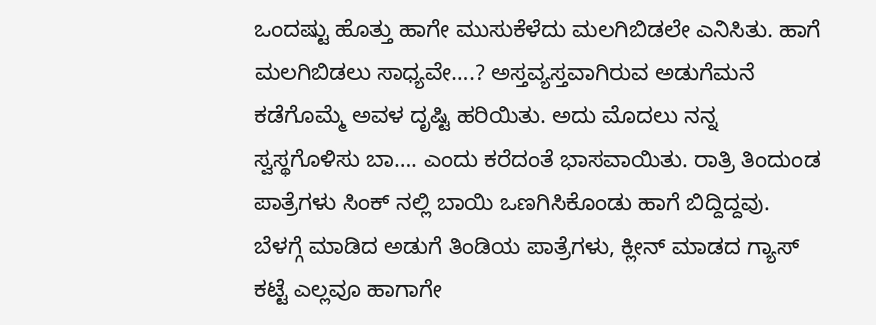ಒಂದಷ್ಟು ಹೊತ್ತು ಹಾಗೇ ಮುಸುಕೆಳೆದು ಮಲಗಿಬಿಡಲೇ ಎನಿಸಿತು. ಹಾಗೆ ಮಲಗಿಬಿಡಲು ಸಾಧ್ಯವೇ….? ಅಸ್ತವ್ಯಸ್ತವಾಗಿರುವ ಅಡುಗೆಮನೆ ಕಡೆಗೊಮ್ಮೆ ಅವಳ ದೃಷ್ಟಿ ಹರಿಯಿತು. ಅದು ಮೊದಲು ನನ್ನ ಸ್ವಸ್ಥಗೊಳಿಸು ಬಾ…. ಎಂದು ಕರೆದಂತೆ ಭಾಸವಾಯಿತು. ರಾತ್ರಿ ತಿಂದುಂಡ ಪಾತ್ರೆಗಳು ಸಿಂಕ್ ನಲ್ಲಿ ಬಾಯಿ ಒಣಗಿಸಿಕೊಂಡು ಹಾಗೆ ಬಿದ್ದಿದ್ದವು. ಬೆಳಗ್ಗೆ ಮಾಡಿದ ಅಡುಗೆ ತಿಂಡಿಯ ಪಾತ್ರೆಗಳು, ಕ್ಲೀನ್ ಮಾಡದ ಗ್ಯಾಸ್ ಕಟ್ಟೆ ಎಲ್ಲವೂ ಹಾಗಾಗೇ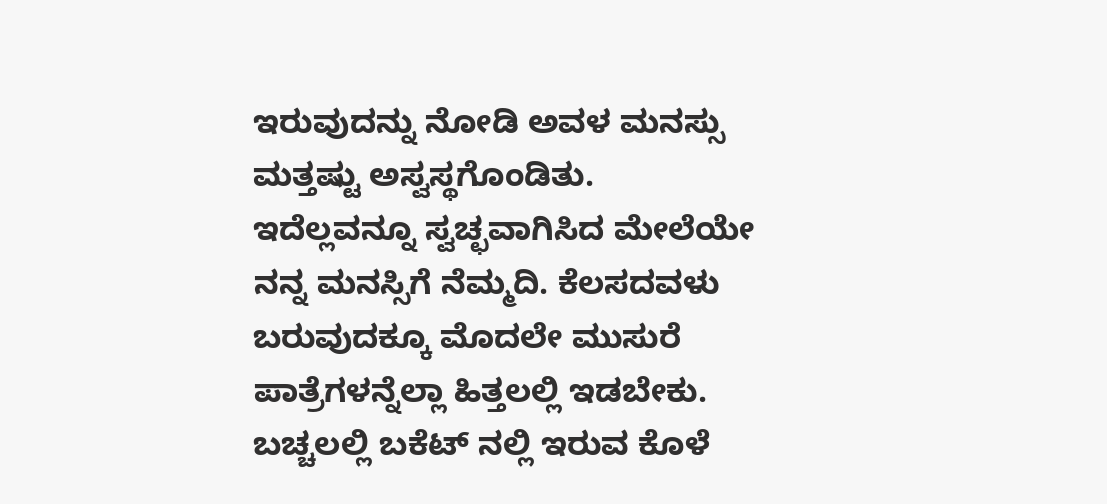ಇರುವುದನ್ನು ನೋಡಿ ಅವಳ ಮನಸ್ಸು ಮತ್ತಷ್ಟು ಅಸ್ವಸ್ಥಗೊಂಡಿತು.
ಇದೆಲ್ಲವನ್ನೂ ಸ್ವಚ್ಛವಾಗಿಸಿದ ಮೇಲೆಯೇ ನನ್ನ ಮನಸ್ಸಿಗೆ ನೆಮ್ಮದಿ. ಕೆಲಸದವಳು ಬರುವುದಕ್ಕೂ ಮೊದಲೇ ಮುಸುರೆ ಪಾತ್ರೆಗಳನ್ನೆಲ್ಲಾ ಹಿತ್ತಲಲ್ಲಿ ಇಡಬೇಕು. ಬಚ್ಚಲಲ್ಲಿ ಬಕೆಟ್ ನಲ್ಲಿ ಇರುವ ಕೊಳೆ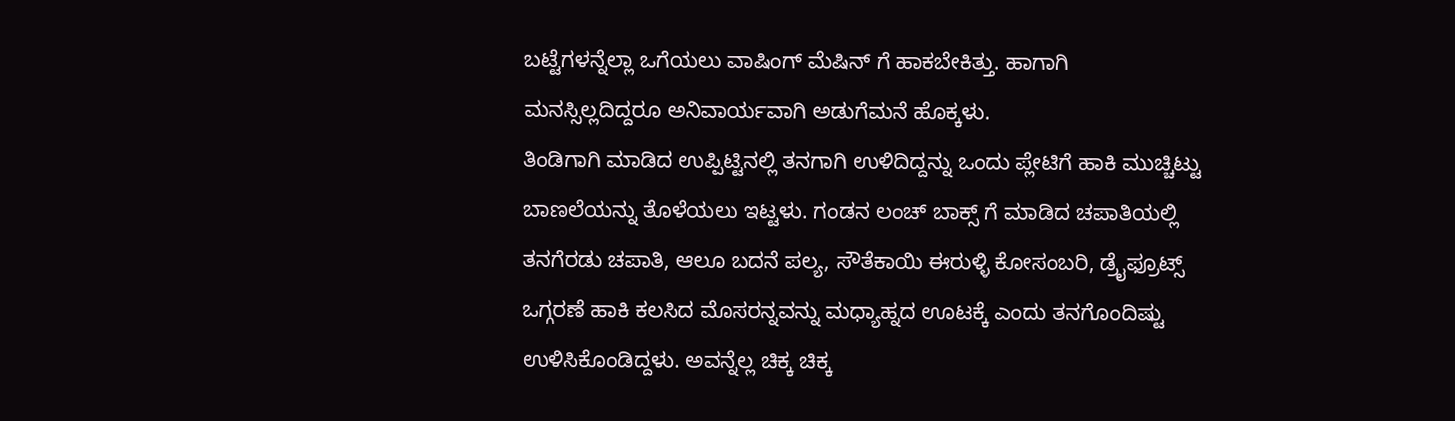ಬಟ್ಟೆಗಳನ್ನೆಲ್ಲಾ ಒಗೆಯಲು ವಾಷಿಂಗ್ ಮೆಷಿನ್ ಗೆ ಹಾಕಬೇಕಿತ್ತು. ಹಾಗಾಗಿ ಮನಸ್ಸಿಲ್ಲದಿದ್ದರೂ ಅನಿವಾರ್ಯವಾಗಿ ಅಡುಗೆಮನೆ ಹೊಕ್ಕಳು.
ತಿಂಡಿಗಾಗಿ ಮಾಡಿದ ಉಪ್ಪಿಟ್ಟಿನಲ್ಲಿ ತನಗಾಗಿ ಉಳಿದಿದ್ದನ್ನು ಒಂದು ಪ್ಲೇಟಿಗೆ ಹಾಕಿ ಮುಚ್ಚಿಟ್ಟು ಬಾಣಲೆಯನ್ನು ತೊಳೆಯಲು ಇಟ್ಟಳು. ಗಂಡನ ಲಂಚ್ ಬಾಕ್ಸ್ ಗೆ ಮಾಡಿದ ಚಪಾತಿಯಲ್ಲಿ ತನಗೆರಡು ಚಪಾತಿ, ಆಲೂ ಬದನೆ ಪಲ್ಯ, ಸೌತೆಕಾಯಿ ಈರುಳ್ಳಿ ಕೋಸಂಬರಿ, ಡ್ರೈಫ್ರೂಟ್ಸ್ ಒಗ್ಗರಣೆ ಹಾಕಿ ಕಲಸಿದ ಮೊಸರನ್ನವನ್ನು ಮಧ್ಯಾಹ್ನದ ಊಟಕ್ಕೆ ಎಂದು ತನಗೊಂದಿಷ್ಟು ಉಳಿಸಿಕೊಂಡಿದ್ದಳು. ಅವನ್ನೆಲ್ಲ ಚಿಕ್ಕ ಚಿಕ್ಕ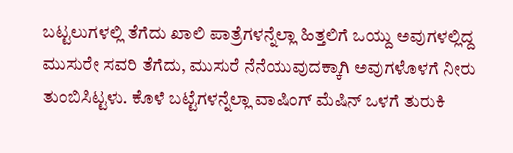ಬಟ್ಟಲುಗಳಲ್ಲಿ ತೆಗೆದು ಖಾಲಿ ಪಾತ್ರೆಗಳನ್ನೆಲ್ಲಾ ಹಿತ್ತಲಿಗೆ ಒಯ್ದು ಅವುಗಳಲ್ಲಿದ್ದ ಮುಸುರೇ ಸವರಿ ತೆಗೆದು, ಮುಸುರೆ ನೆನೆಯುವುದಕ್ಕಾಗಿ ಅವುಗಳೊಳಗೆ ನೀರು ತುಂಬಿಸಿಟ್ಟಳು. ಕೊಳೆ ಬಟ್ಟೆಗಳನ್ನೆಲ್ಲಾ ವಾಷಿಂಗ್ ಮೆಷಿನ್ ಒಳಗೆ ತುರುಕಿ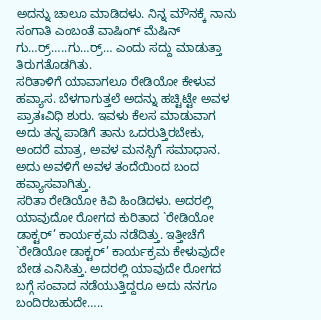ಅದನ್ನು ಚಾಲೂ ಮಾಡಿದಳು. ನಿನ್ನ ಮೌನಕ್ಕೆ ನಾನು ಸಂಗಾತಿ ಎಂಬಂತೆ ವಾಷಿಂಗ್ ಮೆಷಿನ್ ಗು…ರ್ರ್…..ಗು…ರ್ರ್… ಎಂದು ಸದ್ದು ಮಾಡುತ್ತಾ ತಿರುಗತೊಡಗಿತು.
ಸರಿತಾಳಿಗೆ ಯಾವಾಗಲೂ ರೇಡಿಯೋ ಕೇಳುವ ಹವ್ಯಾಸ. ಬೆಳಗಾಗುತ್ತಲೆ ಅದನ್ನು ಹಚ್ಟಿಟ್ಟೇ ಅವಳ ಪ್ರಾತಃವಿಧಿ ಶುರು. ಇವಳು ಕೆಲಸ ಮಾಡುವಾಗ ಅದು ತನ್ನ ಪಾಡಿಗೆ ತಾನು ಒದರುತ್ತಿರಬೇಕು, ಅಂದರೆ ಮಾತ್ರ, ಅವಳ ಮನಸ್ಸಿಗೆ ಸಮಾಧಾನ. ಅದು ಅವಳಿಗೆ ಅವಳ ತಂದೆಯಿಂದ ಬಂದ ಹವ್ಯಾಸವಾಗಿತ್ತು.
ಸರಿತಾ ರೇಡಿಯೋ ಕಿವಿ ಹಿಂಡಿದಳು. ಅದರಲ್ಲಿ ಯಾವುದೋ ರೋಗದ ಕುರಿತಾದ `ರೇಡಿಯೋ ಡಾಕ್ಟರ್’ ಕಾರ್ಯಕ್ರಮ ನಡೆದಿತ್ತು. ಇತ್ತೀಚೆಗೆ `ರೇಡಿಯೋ ಡಾಕ್ಟರ್’ ಕಾರ್ಯಕ್ರಮ ಕೇಳುವುದೇ ಬೇಡ ಎನಿಸಿತ್ತು. ಅದರಲ್ಲಿ ಯಾವುದೇ ರೋಗದ ಬಗ್ಗೆ ಸಂವಾದ ನಡೆಯುತ್ತಿದ್ದರೂ ಅದು ನನಗೂ ಬಂದಿರಬಹುದೇ…..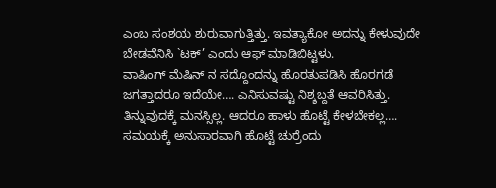ಎಂಬ ಸಂಶಯ ಶುರುವಾಗುತ್ತಿತ್ತು. ಇವತ್ಯಾಕೋ ಅದನ್ನು ಕೇಳುವುದೇ ಬೇಡವೆನಿಸಿ `ಟಕ್’ ಎಂದು ಆಫ್ ಮಾಡಿಬಿಟ್ಟಳು.
ವಾಷಿಂಗ್ ಮೆಷಿನ್ ನ ಸದ್ದೊಂದನ್ನು ಹೊರತುಪಡಿಸಿ ಹೊರಗಡೆ ಜಗತ್ತಾದರೂ ಇದೆಯೇ…. ಎನಿಸುವಷ್ಟು ನಿಶ್ಶಬ್ದತೆ ಆವರಿಸಿತ್ತು. ತಿನ್ನುವುದಕ್ಕೆ ಮನಸ್ಸಿಲ್ಲ. ಆದರೂ ಹಾಳು ಹೊಟ್ಟೆ ಕೇಳಬೇಕಲ್ಲ…. ಸಮಯಕ್ಕೆ ಅನುಸಾರವಾಗಿ ಹೊಟ್ಟೆ ಚುರ್ರೆಂದು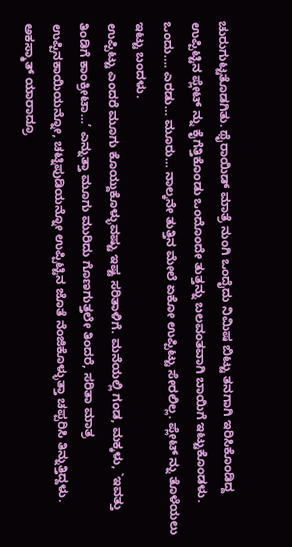ಚುರುಗುಟ್ಟತೊಡಗಿತು. ಥೈರಾಯಿಡ್ ಮಾತ್ರೆ ನುಂಗಿ ಒಂದೈದು ನಿಮಿಷ ಬಿಟ್ಟು ತನಗಾಗಿ ಇರಿಸಿಕೊಂಡಿದ್ದ ಉಪ್ಪಿಟ್ಟಿನ ಪ್ಲೇಟ್ ನ್ನು ಕೈಗೆತ್ತಿಕೊಂಡು ಒಂದೊಂದೇ ತುತ್ತನ್ನು ಬಲವಂತವಾಗಿ ಬಾಯಿಗೆ ಇಟ್ಟುಕೊಂಡಳು. ಒಂದು…. ಎರಡು… ಮೂರು… ನಾಲ್ಕನೇ ತುತ್ತಿನ ಮೇಲೆ ಏಕೋ ಉಪ್ಪಿಟ್ಟು ಸೇರಲಿಲ್ಲ. ಪ್ಲೇಟ್ ನ್ನು ತೊಳೆಯಲು ಇಟ್ಟು ಬಂದಳು.
ಉಪ್ಪಿಟ್ಟು ಎಂದರೆ ಮೂಗು ಕೊಯ್ದುಕೊಳ್ಳುವಷ್ಟು ಇಷ್ಟ ಸರಿತಾಳಿಗೆ. ಮನೆಯಲ್ಲಿ ಗಂಡ, ಮಕ್ಕಳು, `ಇವತ್ತು ತಿಂಡಿಗೆ ಕಾಂಕ್ರೀಟಾ…’ ಎನ್ನುತ್ತಾ ಮೂಗು ಮುರಿದು ಗೊಣಗುತ್ತಲೇ ತಿಂದರೆ, ಸರಿತಾ ಮಾತ್ರ ಉಪ್ಪಿನಕಾಯಿಯನ್ನೋ, ಚಟ್ನಿಪುಡಿಯನ್ನೋ ಉಪ್ಪಿಟ್ಟಿನ ಜೊತೆ ನೆಂಜಿಕೊಳ್ಳುತ್ತಾ ಚಪ್ಪರಿಸಿ ತಿನ್ನುತ್ತಿದ್ದಳು. ಅಕಸ್ಮಾತ್ ಯಾರಾದ್ರೂ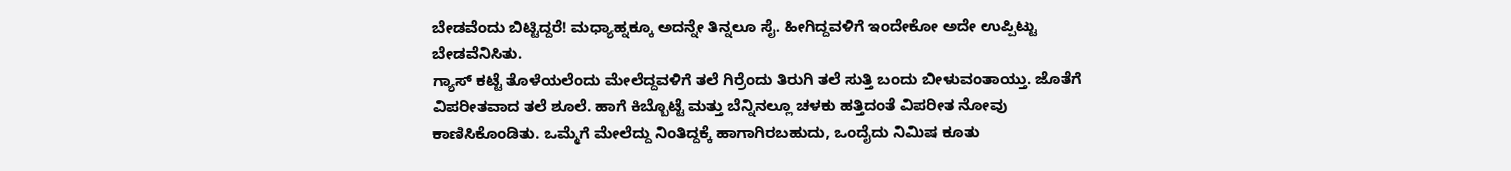ಬೇಡವೆಂದು ಬಿಟ್ಟಿದ್ದರೆ! ಮಧ್ಯಾಹ್ನಕ್ಕೂ ಅದನ್ನೇ ತಿನ್ನಲೂ ಸೈ. ಹೀಗಿದ್ದವಳಿಗೆ ಇಂದೇಕೋ ಅದೇ ಉಪ್ಪಿಟ್ಟು ಬೇಡವೆನಿಸಿತು.
ಗ್ಯಾಸ್ ಕಟ್ಟೆ ತೊಳೆಯಲೆಂದು ಮೇಲೆದ್ದವಳಿಗೆ ತಲೆ ಗಿರ್ರೆಂದು ತಿರುಗಿ ತಲೆ ಸುತ್ತಿ ಬಂದು ಬೀಳುವಂತಾಯ್ತು. ಜೊತೆಗೆ ವಿಪರೀತವಾದ ತಲೆ ಶೂಲೆ. ಹಾಗೆ ಕಿಬ್ಬೊಟ್ಟೆ ಮತ್ತು ಬೆನ್ನಿನಲ್ಲೂ ಚಳಕು ಹತ್ತಿದಂತೆ ವಿಪರೀತ ನೋವು ಕಾಣಿಸಿಕೊಂಡಿತು. ಒಮ್ಮೆಗೆ ಮೇಲೆದ್ದು ನಿಂತಿದ್ದಕ್ಕೆ ಹಾಗಾಗಿರಬಹುದು, ಒಂದೈದು ನಿಮಿಷ ಕೂತು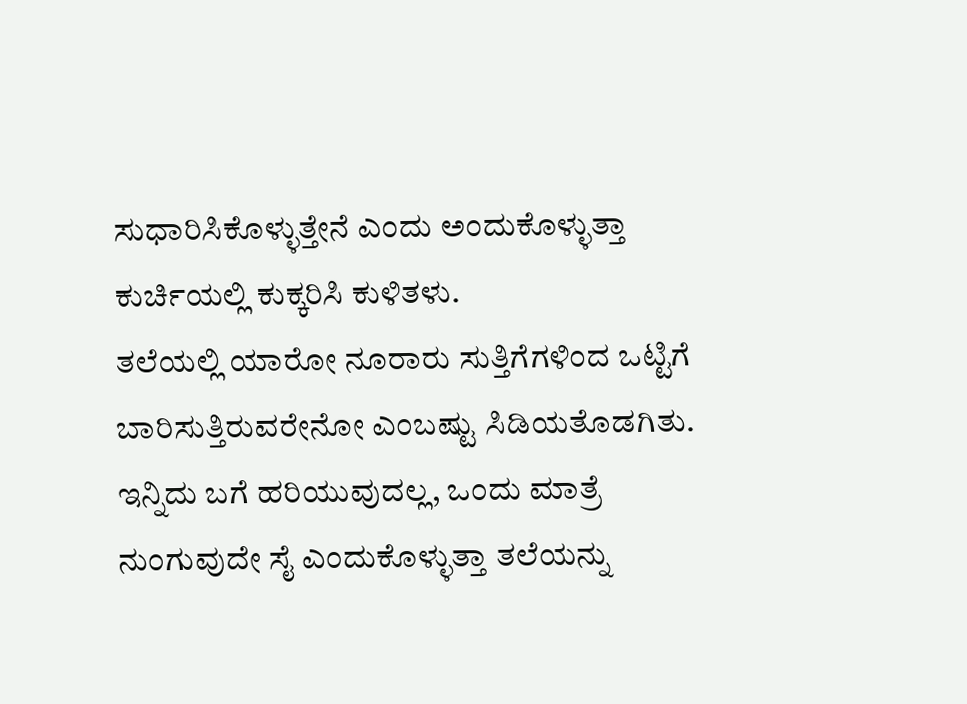ಸುಧಾರಿಸಿಕೊಳ್ಳುತ್ತೇನೆ ಎಂದು ಅಂದುಕೊಳ್ಳುತ್ತಾ ಕುರ್ಚಿಯಲ್ಲಿ ಕುಕ್ಕರಿಸಿ ಕುಳಿತಳು.
ತಲೆಯಲ್ಲಿ ಯಾರೋ ನೂರಾರು ಸುತ್ತಿಗೆಗಳಿಂದ ಒಟ್ಟಿಗೆ ಬಾರಿಸುತ್ತಿರುವರೇನೋ ಎಂಬಷ್ಟು ಸಿಡಿಯತೊಡಗಿತು. ಇನ್ನಿದು ಬಗೆ ಹರಿಯುವುದಲ್ಲ, ಒಂದು ಮಾತ್ರೆ ನುಂಗುವುದೇ ಸೈ ಎಂದುಕೊಳ್ಳುತ್ತಾ ತಲೆಯನ್ನು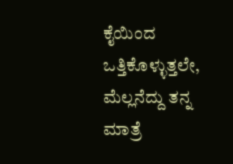ಕೈಯಿಂದ ಒತ್ತಿಕೊಳ್ಳುತ್ತಲೇ, ಮೆಲ್ಲನೆದ್ದು ತನ್ನ ಮಾತ್ರೆ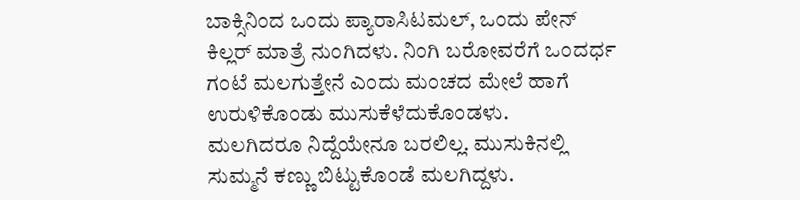ಬಾಕ್ಸಿನಿಂದ ಒಂದು ಪ್ಯಾರಾಸಿಟಮಲ್, ಒಂದು ಪೇನ್ ಕಿಲ್ಲರ್ ಮಾತ್ರೆ ನುಂಗಿದಳು. ನಿಂಗಿ ಬರೋವರೆಗೆ ಒಂದರ್ಧ ಗಂಟೆ ಮಲಗುತ್ತೇನೆ ಎಂದು ಮಂಚದ ಮೇಲೆ ಹಾಗೆ ಉರುಳಿಕೊಂಡು ಮುಸುಕೆಳೆದುಕೊಂಡಳು.
ಮಲಗಿದರೂ ನಿದ್ದೆಯೇನೂ ಬರಲಿಲ್ಲ. ಮುಸುಕಿನಲ್ಲಿ ಸುಮ್ಮನೆ ಕಣ್ಣು ಬಿಟ್ಟುಕೊಂಡೆ ಮಲಗಿದ್ದಳು.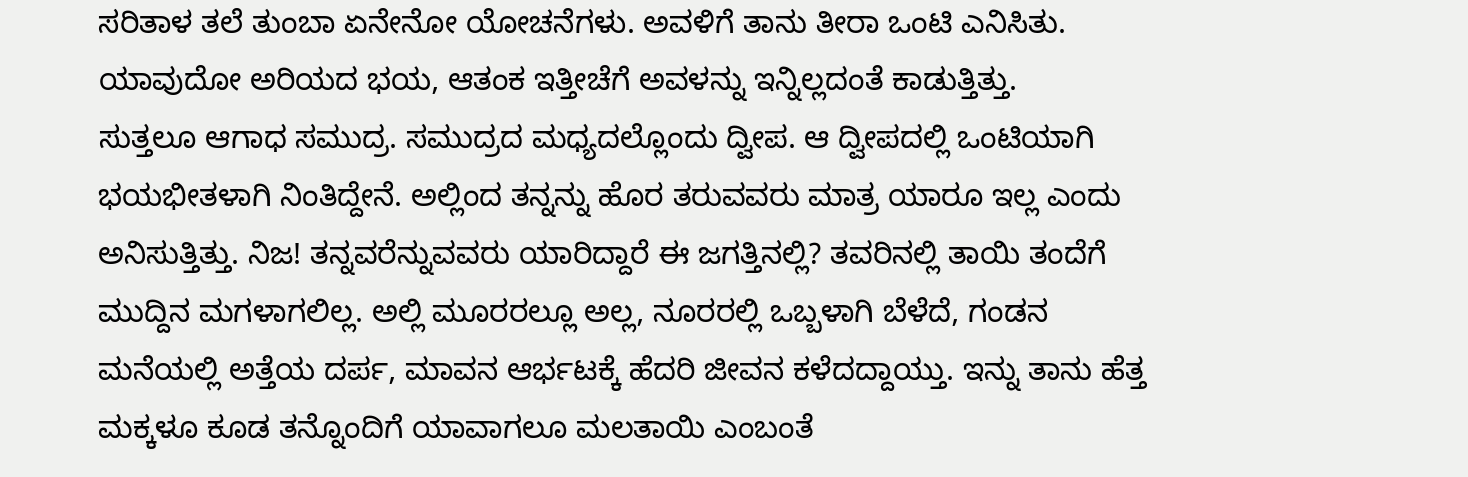ಸರಿತಾಳ ತಲೆ ತುಂಬಾ ಏನೇನೋ ಯೋಚನೆಗಳು. ಅವಳಿಗೆ ತಾನು ತೀರಾ ಒಂಟಿ ಎನಿಸಿತು. ಯಾವುದೋ ಅರಿಯದ ಭಯ, ಆತಂಕ ಇತ್ತೀಚೆಗೆ ಅವಳನ್ನು ಇನ್ನಿಲ್ಲದಂತೆ ಕಾಡುತ್ತಿತ್ತು.
ಸುತ್ತಲೂ ಆಗಾಧ ಸಮುದ್ರ. ಸಮುದ್ರದ ಮಧ್ಯದಲ್ಲೊಂದು ದ್ವೀಪ. ಆ ದ್ವೀಪದಲ್ಲಿ ಒಂಟಿಯಾಗಿ ಭಯಭೀತಳಾಗಿ ನಿಂತಿದ್ದೇನೆ. ಅಲ್ಲಿಂದ ತನ್ನನ್ನು ಹೊರ ತರುವವರು ಮಾತ್ರ ಯಾರೂ ಇಲ್ಲ ಎಂದು ಅನಿಸುತ್ತಿತ್ತು. ನಿಜ! ತನ್ನವರೆನ್ನುವವರು ಯಾರಿದ್ದಾರೆ ಈ ಜಗತ್ತಿನಲ್ಲಿ? ತವರಿನಲ್ಲಿ ತಾಯಿ ತಂದೆಗೆ ಮುದ್ದಿನ ಮಗಳಾಗಲಿಲ್ಲ. ಅಲ್ಲಿ ಮೂರರಲ್ಲೂ ಅಲ್ಲ, ನೂರರಲ್ಲಿ ಒಬ್ಬಳಾಗಿ ಬೆಳೆದೆ, ಗಂಡನ ಮನೆಯಲ್ಲಿ ಅತ್ತೆಯ ದರ್ಪ, ಮಾವನ ಆರ್ಭಟಕ್ಕೆ ಹೆದರಿ ಜೀವನ ಕಳೆದದ್ದಾಯ್ತು. ಇನ್ನು ತಾನು ಹೆತ್ತ ಮಕ್ಕಳೂ ಕೂಡ ತನ್ನೊಂದಿಗೆ ಯಾವಾಗಲೂ ಮಲತಾಯಿ ಎಂಬಂತೆ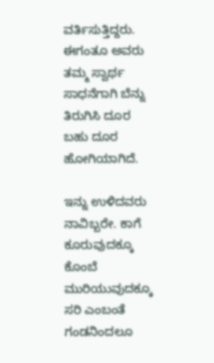ವರ್ತಿಸುತ್ತಿದ್ದರು. ಈಗಂತೂ ಅವರು ತಮ್ಮ ಸ್ವಾರ್ಥ ಸಾಧನೆಗಾಗಿ ಬೆನ್ನು ತಿರುಗಿಸಿ ದೂರ ಬಹು ದೂರ ಹೋಗಿಯಾಗಿದೆ.

ಇನ್ನು ಉಳಿದವರು ನಾವಿಬ್ಬರೇ. ಕಾಗೆ ಕೂರುವುದಕ್ಕೂ ಕೊಂಬೆ ಮುರಿಯುವುದಕ್ಕೂ ಸರಿ ಎಂಬಂತೆ ಗಂಡನಿಂದಲೂ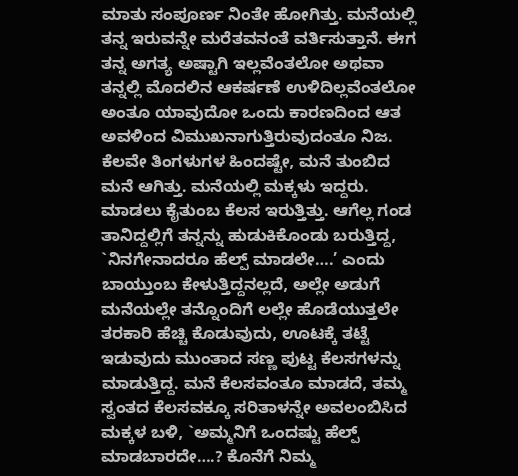ಮಾತು ಸಂಪೂರ್ಣ ನಿಂತೇ ಹೋಗಿತ್ತು. ಮನೆಯಲ್ಲಿ ತನ್ನ ಇರುವನ್ನೇ ಮರೆತವನಂತೆ ವರ್ತಿಸುತ್ತಾನೆ. ಈಗ ತನ್ನ ಅಗತ್ಯ ಅಷ್ಟಾಗಿ ಇಲ್ಲವೆಂತಲೋ ಅಥವಾ ತನ್ನಲ್ಲಿ ಮೊದಲಿನ ಆಕರ್ಷಣೆ ಉಳಿದಿಲ್ಲವೆಂತಲೋ ಅಂತೂ ಯಾವುದೋ ಒಂದು ಕಾರಣದಿಂದ ಆತ ಅವಳಿಂದ ವಿಮುಖನಾಗುತ್ತಿರುವುದಂತೂ ನಿಜ.
ಕೆಲವೇ ತಿಂಗಳುಗಳ ಹಿಂದಷ್ಟೇ, ಮನೆ ತುಂಬಿದ ಮನೆ ಆಗಿತ್ತು. ಮನೆಯಲ್ಲಿ ಮಕ್ಕಳು ಇದ್ದರು. ಮಾಡಲು ಕೈತುಂಬ ಕೆಲಸ ಇರುತ್ತಿತ್ತು. ಆಗೆಲ್ಲ ಗಂಡ ತಾನಿದ್ದಲ್ಲಿಗೆ ತನ್ನನ್ನು ಹುಡುಕಿಕೊಂಡು ಬರುತ್ತಿದ್ದ, `ನಿನಗೇನಾದರೂ ಹೆಲ್ಪ್ ಮಾಡಲೇ….’ ಎಂದು ಬಾಯ್ತುಂಬ ಕೇಳುತ್ತಿದ್ದನಲ್ಲದೆ, ಅಲ್ಲೇ ಅಡುಗೆ ಮನೆಯಲ್ಲೇ ತನ್ನೊಂದಿಗೆ ಲಲ್ಲೇ ಹೊಡೆಯುತ್ತಲೇ ತರಕಾರಿ ಹೆಚ್ಚಿ ಕೊಡುವುದು, ಊಟಕ್ಕೆ ತಟ್ಟೆ ಇಡುವುದು ಮುಂತಾದ ಸಣ್ಣ ಪುಟ್ಟ ಕೆಲಸಗಳನ್ನು ಮಾಡುತ್ತಿದ್ದ. ಮನೆ ಕೆಲಸವಂತೂ ಮಾಡದೆ, ತಮ್ಮ ಸ್ವಂತದ ಕೆಲಸವಕ್ಕೂ ಸರಿತಾಳನ್ನೇ ಅವಲಂಬಿಸಿದ ಮಕ್ಕಳ ಬಳಿ, `ಅಮ್ಮನಿಗೆ ಒಂದಷ್ಟು ಹೆಲ್ಪ್ ಮಾಡಬಾರದೇ….? ಕೊನೆಗೆ ನಿಮ್ಮ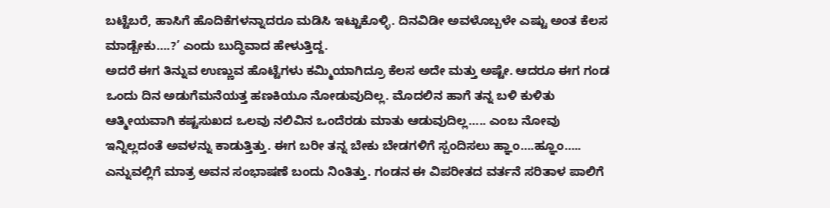ಬಟ್ಟೆಬರೆ, ಹಾಸಿಗೆ ಹೊದಿಕೆಗಳನ್ನಾದರೂ ಮಡಿಸಿ ಇಟ್ಟುಕೊಳ್ಳಿ. ದಿನವಿಡೀ ಅವಳೊಬ್ಬಳೇ ಎಷ್ಟು ಅಂತ ಕೆಲಸ ಮಾಡ್ಬೇಕು….?’ ಎಂದು ಬುದ್ಧಿವಾದ ಹೇಳುತ್ತಿದ್ದ.
ಅದರೆ ಈಗ ತಿನ್ನುವ ಉಣ್ಣುವ ಹೊಟ್ಟೆಗಳು ಕಮ್ಮಿಯಾಗಿದ್ರೂ ಕೆಲಸ ಅದೇ ಮತ್ತು ಅಷ್ಟೇ. ಆದರೂ ಈಗ ಗಂಡ ಒಂದು ದಿನ ಅಡುಗೆಮನೆಯತ್ತ ಹಣಕಿಯೂ ನೋಡುವುದಿಲ್ಲ. ಮೊದಲಿನ ಹಾಗೆ ತನ್ನ ಬಳಿ ಕುಳಿತು ಆತ್ಮೀಯವಾಗಿ ಕಷ್ಟಸುಖದ ಒಲವು ನಲಿವಿನ ಒಂದೆರಡು ಮಾತು ಆಡುವುದಿಲ್ಲ….. ಎಂಬ ನೋವು ಇನ್ನಿಲ್ಲದಂತೆ ಅವಳನ್ನು ಕಾಡುತ್ತಿತ್ತು. ಈಗ ಬರೀ ತನ್ನ ಬೇಕು ಬೇಡಗಳಿಗೆ ಸ್ಪಂದಿಸಲು ಹ್ಞಾಂ….ಹ್ಞೂಂ….. ಎನ್ನುವಲ್ಲಿಗೆ ಮಾತ್ರ ಅವನ ಸಂಭಾಷಣೆ ಬಂದು ನಿಂತಿತ್ತು. ಗಂಡನ ಈ ವಿಪರೀತದ ವರ್ತನೆ ಸರಿತಾಳ ಪಾಲಿಗೆ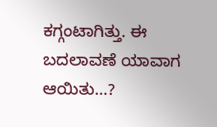ಕಗ್ಗಂಟಾಗಿತ್ತು. ಈ ಬದಲಾವಣೆ ಯಾವಾಗ ಆಯಿತು…?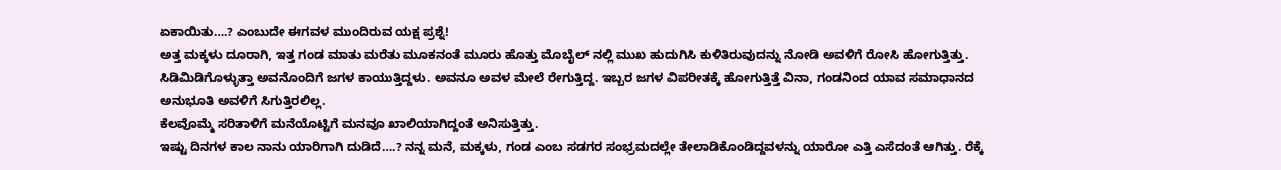ಏಕಾಯಿತು….? ಎಂಬುದೇ ಈಗವಳ ಮುಂದಿರುವ ಯಕ್ಷ ಪ್ರಶ್ನೆ!
ಅತ್ತ ಮಕ್ಕಳು ದೂರಾಗಿ, ಇತ್ತ ಗಂಡ ಮಾತು ಮರೆತು ಮೂಕನಂತೆ ಮೂರು ಹೊತ್ತು ಮೊಬೈಲ್ ನಲ್ಲಿ ಮುಖ ಹುದುಗಿಸಿ ಕುಳಿತಿರುವುದನ್ನು ನೋಡಿ ಅವಳಿಗೆ ರೋಸಿ ಹೋಗುತ್ತಿತ್ತು. ಸಿಡಿಮಿಡಿಗೊಳ್ಳುತ್ತಾ ಅವನೊಂದಿಗೆ ಜಗಳ ಕಾಯುತ್ತಿದ್ದಳು. ಅವನೂ ಅವಳ ಮೇಲೆ ರೇಗುತ್ತಿದ್ದ. ಇಬ್ಬರ ಜಗಳ ವಿಪರೀತಕ್ಕೆ ಹೋಗುತ್ತಿತ್ತೆ ವಿನಾ, ಗಂಡನಿಂದ ಯಾವ ಸಮಾಧಾನದ ಅನುಭೂತಿ ಅವಳಿಗೆ ಸಿಗುತ್ತಿರಲಿಲ್ಲ.
ಕೆಲವೊಮ್ಮೆ ಸರಿತಾಳಿಗೆ ಮನೆಯೊಟ್ಟಿಗೆ ಮನವೂ ಖಾಲಿಯಾಗಿದ್ದಂತೆ ಅನಿಸುತ್ತಿತ್ತು.
ಇಷ್ಟು ದಿನಗಳ ಕಾಲ ನಾನು ಯಾರಿಗಾಗಿ ದುಡಿದೆ….? ನನ್ನ ಮನೆ, ಮಕ್ಕಳು, ಗಂಡ ಎಂಬ ಸಡಗರ ಸಂಭ್ರಮದಲ್ಲೇ ತೇಲಾಡಿಕೊಂಡಿದ್ದವಳನ್ನು ಯಾರೋ ಎತ್ತಿ ಎಸೆದಂತೆ ಆಗಿತ್ತು. ರೆಕ್ಕೆ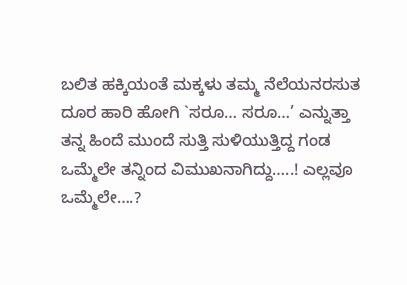ಬಲಿತ ಹಕ್ಕಿಯಂತೆ ಮಕ್ಕಳು ತಮ್ಮ ನೆಲೆಯನರಸುತ ದೂರ ಹಾರಿ ಹೋಗಿ `ಸರೂ… ಸರೂ…’ ಎನ್ನುತ್ತಾ ತನ್ನ ಹಿಂದೆ ಮುಂದೆ ಸುತ್ತಿ ಸುಳಿಯುತ್ತಿದ್ದ ಗಂಡ ಒಮ್ಮೆಲೇ ತನ್ನಿಂದ ವಿಮುಖನಾಗಿದ್ದು…..! ಎಲ್ಲವೂ ಒಮ್ಮೆಲೇ….?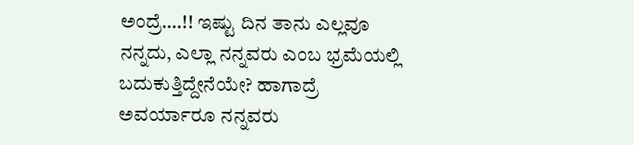ಅಂದ್ರೆ….!! ಇಷ್ಟು ದಿನ ತಾನು ಎಲ್ಲವೂ ನನ್ನದು, ಎಲ್ಲಾ ನನ್ನವರು ಎಂಬ ಭ್ರಮೆಯಲ್ಲಿ ಬದುಕುತ್ತಿದ್ದೇನೆಯೇ? ಹಾಗಾದ್ರೆ ಅವರ್ಯಾರೂ ನನ್ನವರು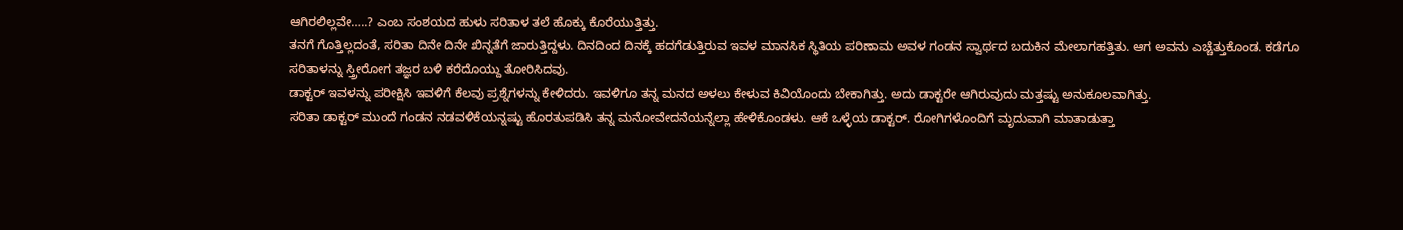ಆಗಿರಲಿಲ್ಲವೇ…..? ಎಂಬ ಸಂಶಯದ ಹುಳು ಸರಿತಾಳ ತಲೆ ಹೊಕ್ಕು ಕೊರೆಯುತ್ತಿತ್ತು.
ತನಗೆ ಗೊತ್ತಿಲ್ಲದಂತೆ, ಸರಿತಾ ದಿನೇ ದಿನೇ ಖಿನ್ನತೆಗೆ ಜಾರುತ್ತಿದ್ದಳು. ದಿನದಿಂದ ದಿನಕ್ಕೆ ಹದಗೆಡುತ್ತಿರುವ ಇವಳ ಮಾನಸಿಕ ಸ್ಥಿತಿಯ ಪರಿಣಾಮ ಅವಳ ಗಂಡನ ಸ್ವಾರ್ಥದ ಬದುಕಿನ ಮೇಲಾಗಹತ್ತಿತು. ಆಗ ಅವನು ಎಚ್ಚೆತ್ತುಕೊಂಡ. ಕಡೆಗೂ ಸರಿತಾಳನ್ನು ಸ್ತ್ರೀರೋಗ ತಜ್ಞರ ಬಳಿ ಕರೆದೊಯ್ದು ತೋರಿಸಿದವು.
ಡಾಕ್ಟರ್ ಇವಳನ್ನು ಪರೀಕ್ಷಿಸಿ ಇವಳಿಗೆ ಕೆಲವು ಪ್ರಶ್ನೆಗಳನ್ನು ಕೇಳಿದರು. ಇವಳಿಗೂ ತನ್ನ ಮನದ ಅಳಲು ಕೇಳುವ ಕಿವಿಯೊಂದು ಬೇಕಾಗಿತ್ತು. ಅದು ಡಾಕ್ಟರೇ ಆಗಿರುವುದು ಮತ್ತಷ್ಟು ಅನುಕೂಲವಾಗಿತ್ತು.
ಸರಿತಾ ಡಾಕ್ಟರ್ ಮುಂದೆ ಗಂಡನ ನಡವಳಿಕೆಯನ್ನಷ್ಟು ಹೊರತುಪಡಿಸಿ ತನ್ನ ಮನೋವೇದನೆಯನ್ನೆಲ್ಲಾ ಹೇಳಿಕೊಂಡಳು. ಆಕೆ ಒಳ್ಳೆಯ ಡಾಕ್ಟರ್. ರೋಗಿಗಳೊಂದಿಗೆ ಮೃದುವಾಗಿ ಮಾತಾಡುತ್ತಾ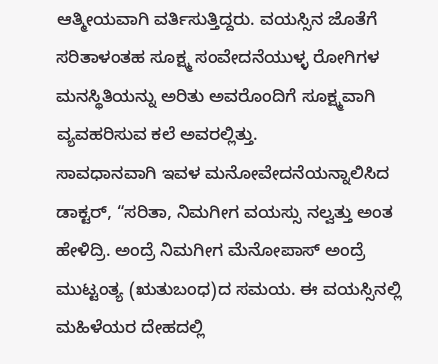ಆತ್ಮೀಯವಾಗಿ ವರ್ತಿಸುತ್ತಿದ್ದರು. ವಯಸ್ಸಿನ ಜೊತೆಗೆ ಸರಿತಾಳಂತಹ ಸೂಕ್ಷ್ಮ ಸಂವೇದನೆಯುಳ್ಳ ರೋಗಿಗಳ ಮನಸ್ಥಿತಿಯನ್ನು ಅರಿತು ಅವರೊಂದಿಗೆ ಸೂಕ್ಷ್ಮವಾಗಿ ವ್ಯವಹರಿಸುವ ಕಲೆ ಅವರಲ್ಲಿತ್ತು.
ಸಾವಧಾನವಾಗಿ ಇವಳ ಮನೋವೇದನೆಯನ್ನಾಲಿಸಿದ ಡಾಕ್ಟರ್, “ಸರಿತಾ, ನಿಮಗೀಗ ವಯಸ್ಸು ನಲ್ವತ್ತು ಅಂತ ಹೇಳಿದ್ರಿ. ಅಂದ್ರೆ ನಿಮಗೀಗ ಮೆನೋಪಾಸ್ ಅಂದ್ರೆ ಮುಟ್ಟಂತ್ಯ (ಋತುಬಂಧ)ದ ಸಮಯ. ಈ ವಯಸ್ಸಿನಲ್ಲಿ ಮಹಿಳೆಯರ ದೇಹದಲ್ಲಿ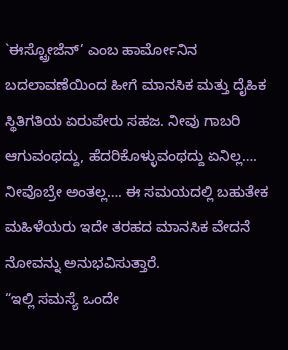`ಈಸ್ಟ್ರೋಜೆನ್’ ಎಂಬ ಹಾರ್ಮೋನಿನ ಬದಲಾವಣೆಯಿಂದ ಹೀಗೆ ಮಾನಸಿಕ ಮತ್ತು ದೈಹಿಕ ಸ್ಥಿತಿಗತಿಯ ಏರುಪೇರು ಸಹಜ. ನೀವು ಗಾಬರಿ ಆಗುವಂಥದ್ದು, ಹೆದರಿಕೊಳ್ಳುವಂಥದ್ದು ಏನಿಲ್ಲ…. ನೀವೊಬ್ರೇ ಅಂತಲ್ಲ…. ಈ ಸಮಯದಲ್ಲಿ ಬಹುತೇಕ ಮಹಿಳೆಯರು ಇದೇ ತರಹದ ಮಾನಸಿಕ ವೇದನೆ ನೋವನ್ನು ಅನುಭವಿಸುತ್ತಾರೆ.
“ಇಲ್ಲಿ ಸಮಸ್ಯೆ ಒಂದೇ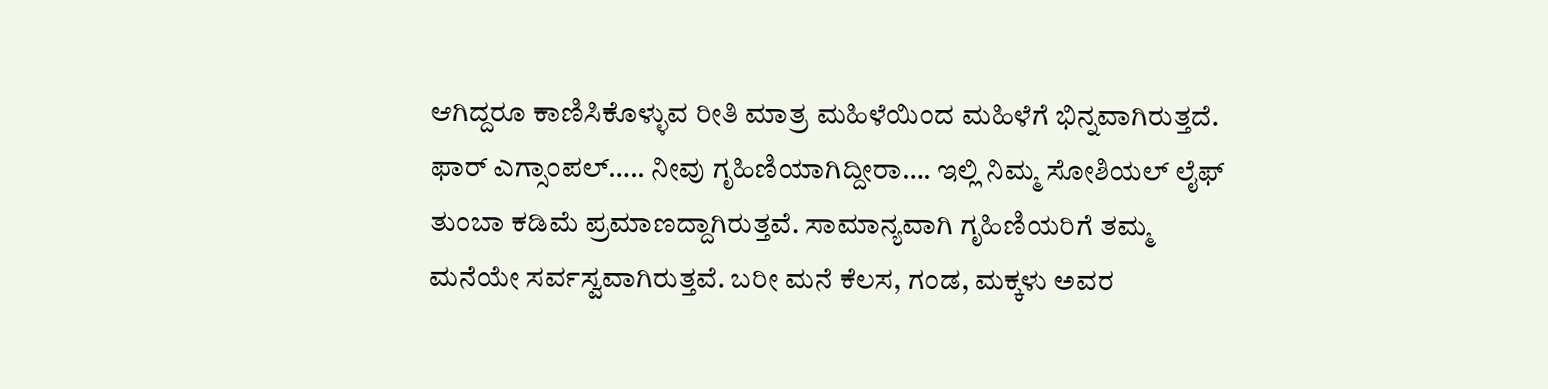ಆಗಿದ್ದರೂ ಕಾಣಿಸಿಕೊಳ್ಳುವ ರೀತಿ ಮಾತ್ರ ಮಹಿಳೆಯಿಂದ ಮಹಿಳೆಗೆ ಭಿನ್ನವಾಗಿರುತ್ತದೆ. ಫಾರ್ ಎಗ್ಸಾಂಪಲ್….. ನೀವು ಗೃಹಿಣಿಯಾಗಿದ್ದೀರಾ…. ಇಲ್ಲಿ ನಿಮ್ಮ ಸೋಶಿಯಲ್ ಲೈಫ್ ತುಂಬಾ ಕಡಿಮೆ ಪ್ರಮಾಣದ್ದಾಗಿರುತ್ತವೆ. ಸಾಮಾನ್ಯವಾಗಿ ಗೃಹಿಣಿಯರಿಗೆ ತಮ್ಮ ಮನೆಯೇ ಸರ್ವಸ್ವವಾಗಿರುತ್ತವೆ. ಬರೀ ಮನೆ ಕೆಲಸ, ಗಂಡ, ಮಕ್ಕಳು ಅವರ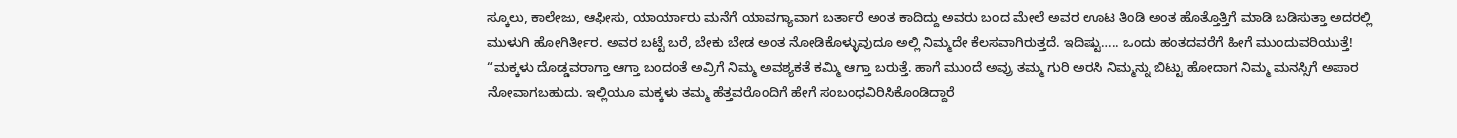ಸ್ಕೂಲು, ಕಾಲೇಜು, ಆಫೀಸು, ಯಾರ್ಯಾರು ಮನೆಗೆ ಯಾವಗ್ಯಾವಾಗ ಬರ್ತಾರೆ ಅಂತ ಕಾದಿದ್ದು ಅವರು ಬಂದ ಮೇಲೆ ಅವರ ಊಟ ತಿಂಡಿ ಅಂತ ಹೊತ್ತೊತ್ತಿಗೆ ಮಾಡಿ ಬಡಿಸುತ್ತಾ ಅದರಲ್ಲಿ ಮುಳುಗಿ ಹೋಗಿರ್ತೀರ. ಅವರ ಬಟ್ಟೆ ಬರೆ, ಬೇಕು ಬೇಡ ಅಂತ ನೋಡಿಕೊಳ್ಳುವುದೂ ಅಲ್ಲಿ ನಿಮ್ಮದೇ ಕೆಲಸವಾಗಿರುತ್ತದೆ. ಇದಿಷ್ಟು….. ಒಂದು ಹಂತದವರೆಗೆ ಹೀಗೆ ಮುಂದುವರಿಯುತ್ತೆ!
“ಮಕ್ಕಳು ದೊಡ್ಡವರಾಗ್ತಾ ಆಗ್ತಾ ಬಂದಂತೆ ಅವ್ರಿಗೆ ನಿಮ್ಮ ಅವಶ್ಯಕತೆ ಕಮ್ಮಿ ಆಗ್ತಾ ಬರುತ್ತೆ. ಹಾಗೆ ಮುಂದೆ ಅವ್ರು ತಮ್ಮ ಗುರಿ ಅರಸಿ ನಿಮ್ಮನ್ನು ಬಿಟ್ಟು ಹೋದಾಗ ನಿಮ್ಮ ಮನಸ್ಸಿಗೆ ಅಪಾರ ನೋವಾಗಬಹುದು. ಇಲ್ಲಿಯೂ ಮಕ್ಕಳು ತಮ್ಮ ಹೆತ್ತವರೊಂದಿಗೆ ಹೇಗೆ ಸಂಬಂಧವಿರಿಸಿಕೊಂಡಿದ್ದಾರೆ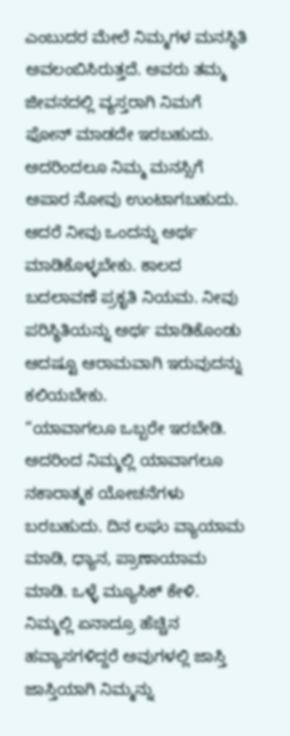ಎಂಬುದರ ಮೇಲೆ ನಿಮ್ಮಗಳ ಮನಸ್ಥಿತಿ ಅವಲಂಬಿಸಿರುತ್ತದೆ. ಅವರು ತಮ್ಮ ಜೀವನದಲ್ಲಿ ವ್ಯಸ್ತರಾಗಿ ನಿಮಗೆ ಫೋನ್ ಮಾಡದೇ ಇರಬಹುದು. ಅದರಿಂದಲೂ ನಿಮ್ಮ ಮನಸ್ಸಿಗೆ ಅಪಾರ ನೋವು ಉಂಟಾಗಬಹುದು. ಆದರೆ ನೀವು ಒಂದನ್ನು ಅರ್ಥ ಮಾಡಿಕೊಳ್ಳಬೇಕು. ಕಾಲದ ಬದಲಾವಣೆ ಪ್ರಕೃತಿ ನಿಯಮ. ನೀವು ಪರಿಸ್ಥಿತಿಯನ್ನು ಅರ್ಥ ಮಾಡಿಕೊಂಡು ಆದಷ್ಟೂ ಆರಾಮವಾಗಿ ಇರುವುದನ್ನು ಕಲಿಯಬೇಕು.
“ಯಾವಾಗಲೂ ಒಬ್ಬರೇ ಇರಬೇಡಿ. ಅದರಿಂದ ನಿಮ್ಮಲ್ಲಿ ಯಾವಾಗಲೂ ನಕಾರಾತ್ಮಕ ಯೋಚನೆಗಳು ಬರಬಹುದು. ದಿನ ಲಘು ವ್ಯಾಯಾಮ ಮಾಡಿ, ಧ್ಯಾನ, ಪ್ರಾಣಾಯಾಮ ಮಾಡಿ. ಒಳ್ಳೆ ಮ್ಯೂಸಿಕ್ ಕೇಳಿ. ನಿಮ್ಮಲ್ಲಿ ಏನಾದ್ರೂ ಹೆಚ್ಚಿನ ಹವ್ಯಾಸಗಳಿದ್ದರೆ ಅವುಗಳಲ್ಲಿ ಜಾಸ್ತಿ ಜಾಸ್ತಿಯಾಗಿ ನಿಮ್ಮನ್ನು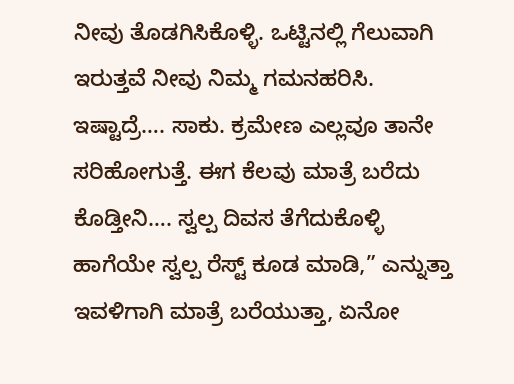ನೀವು ತೊಡಗಿಸಿಕೊಳ್ಳಿ. ಒಟ್ಟಿನಲ್ಲಿ ಗೆಲುವಾಗಿ ಇರುತ್ತವೆ ನೀವು ನಿಮ್ಮ ಗಮನಹರಿಸಿ. ಇಷ್ಟಾದ್ರೆ…. ಸಾಕು. ಕ್ರಮೇಣ ಎಲ್ಲವೂ ತಾನೇ ಸರಿಹೋಗುತ್ತೆ. ಈಗ ಕೆಲವು ಮಾತ್ರೆ ಬರೆದು ಕೊಡ್ತೀನಿ…. ಸ್ವಲ್ಪ ದಿವಸ ತೆಗೆದುಕೊಳ್ಳಿ ಹಾಗೆಯೇ ಸ್ವಲ್ಪ ರೆಸ್ಟ್ ಕೂಡ ಮಾಡಿ,” ಎನ್ನುತ್ತಾ ಇವಳಿಗಾಗಿ ಮಾತ್ರೆ ಬರೆಯುತ್ತಾ, ಏನೋ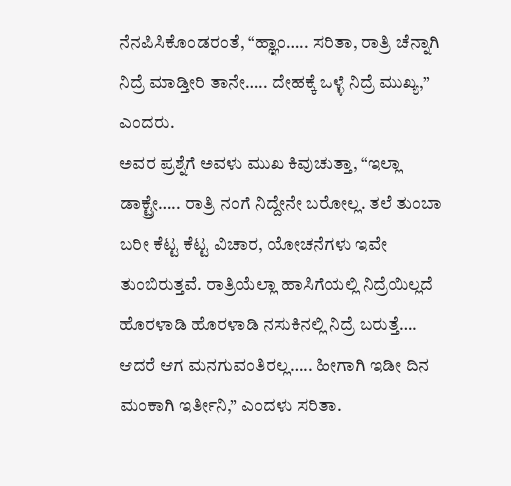ನೆನಪಿಸಿಕೊಂಡರಂತೆ, “ಹ್ಞಾಂ….. ಸರಿತಾ, ರಾತ್ರಿ ಚೆನ್ನಾಗಿ ನಿದ್ರೆ ಮಾಡ್ತೀರಿ ತಾನೇ….. ದೇಹಕ್ಕೆ ಒಳ್ಳೆ ನಿದ್ರೆ ಮುಖ್ಯ,” ಎಂದರು.
ಅವರ ಪ್ರಶ್ನೆಗೆ ಅವಳು ಮುಖ ಕಿವುಚುತ್ತಾ, “ಇಲ್ಲಾ ಡಾಕ್ಟ್ರೇ….. ರಾತ್ರಿ ನಂಗೆ ನಿದ್ದೇನೇ ಬರೋಲ್ಲ. ತಲೆ ತುಂಬಾ ಬರೀ ಕೆಟ್ಟ ಕೆಟ್ಟ ವಿಚಾರ, ಯೋಚನೆಗಳು ಇವೇ ತುಂಬಿರುತ್ತವೆ. ರಾತ್ರಿಯೆಲ್ಲಾ ಹಾಸಿಗೆಯಲ್ಲಿ ನಿದ್ರೆಯಿಲ್ಲದೆ ಹೊರಳಾಡಿ ಹೊರಳಾಡಿ ನಸುಕಿನಲ್ಲಿ ನಿದ್ರೆ ಬರುತ್ತೆ…. ಆದರೆ ಆಗ ಮನಗುವಂತಿರಲ್ಲ….. ಹೀಗಾಗಿ ಇಡೀ ದಿನ ಮಂಕಾಗಿ ಇರ್ತೀನಿ,” ಎಂದಳು ಸರಿತಾ.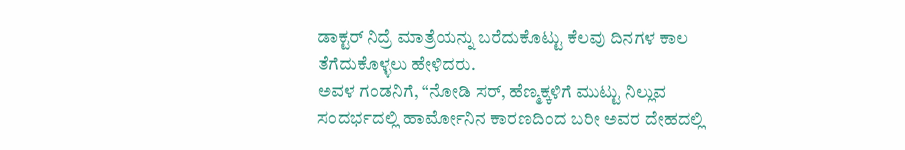ಡಾಕ್ಟರ್ ನಿದ್ರೆ ಮಾತ್ರೆಯನ್ನು ಬರೆದುಕೊಟ್ಟು ಕೆಲವು ದಿನಗಳ ಕಾಲ ತೆಗೆದುಕೊಳ್ಳಲು ಹೇಳಿದರು.
ಅವಳ ಗಂಡನಿಗೆ, “ನೋಡಿ ಸರ್, ಹೆಣ್ಮಕ್ಕಳಿಗೆ ಮುಟ್ಟು ನಿಲ್ಲುವ ಸಂದರ್ಭದಲ್ಲಿ ಹಾರ್ಮೋನಿನ ಕಾರಣದಿಂದ ಬರೀ ಅವರ ದೇಹದಲ್ಲಿ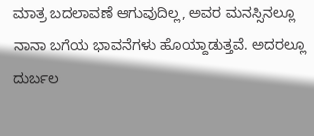ಮಾತ್ರ ಬದಲಾವಣೆ ಆಗುವುದಿಲ್ಲ, ಅವರ ಮನಸ್ಸಿನಲ್ಲೂ ನಾನಾ ಬಗೆಯ ಭಾವನೆಗಳು ಹೊಯ್ದಾಡುತ್ತವೆ. ಅದರಲ್ಲೂ ದುರ್ಬಲ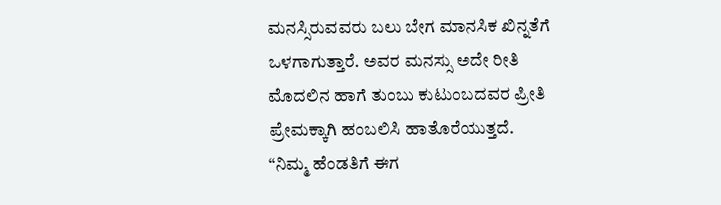ಮನಸ್ಸಿರುವವರು ಬಲು ಬೇಗ ಮಾನಸಿಕ ಖಿನ್ನತೆಗೆ ಒಳಗಾಗುತ್ತಾರೆ. ಅವರ ಮನಸ್ಸು ಅದೇ ರೀತಿ ಮೊದಲಿನ ಹಾಗೆ ತುಂಬು ಕುಟುಂಬದವರ ಪ್ರೀತಿ ಪ್ರೇಮಕ್ಕಾಗಿ ಹಂಬಲಿಸಿ ಹಾತೊರೆಯುತ್ತದೆ.
“ನಿಮ್ಮ ಹೆಂಡತಿಗೆ ಈಗ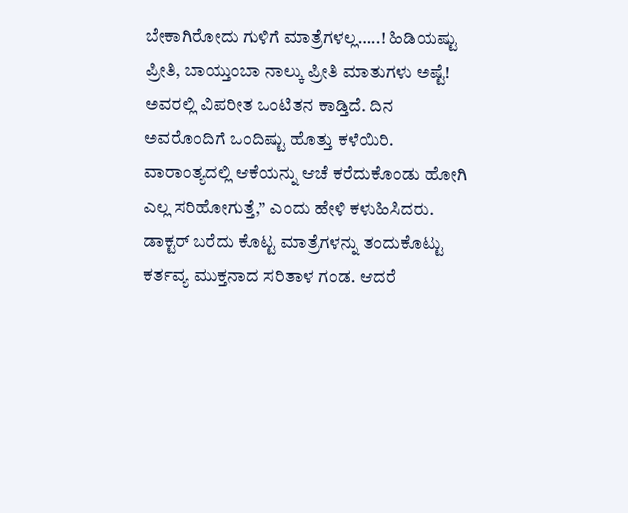ಬೇಕಾಗಿರೋದು ಗುಳಿಗೆ ಮಾತ್ರೆಗಳಲ್ಲ…..! ಹಿಡಿಯಷ್ಟು ಪ್ರೀತಿ, ಬಾಯ್ತುಂಬಾ ನಾಲ್ಕು ಪ್ರೀತಿ ಮಾತುಗಳು ಅಷ್ಟೆ! ಅವರಲ್ಲಿ ವಿಪರೀತ ಒಂಟಿತನ ಕಾಡ್ತಿದೆ. ದಿನ ಅವರೊಂದಿಗೆ ಒಂದಿಷ್ಟು ಹೊತ್ತು ಕಳೆಯಿರಿ. ವಾರಾಂತ್ಯದಲ್ಲಿ ಆಕೆಯನ್ನು ಆಚೆ ಕರೆದುಕೊಂಡು ಹೋಗಿ ಎಲ್ಲ ಸರಿಹೋಗುತ್ತೆ,” ಎಂದು ಹೇಳಿ ಕಳುಹಿಸಿದರು.
ಡಾಕ್ಟರ್ ಬರೆದು ಕೊಟ್ಟ ಮಾತ್ರೆಗಳನ್ನು ತಂದುಕೊಟ್ಟು ಕರ್ತವ್ಯ ಮುಕ್ತನಾದ ಸರಿತಾಳ ಗಂಡ. ಆದರೆ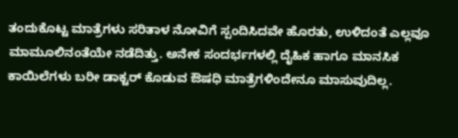ತಂದುಕೊಟ್ಟ ಮಾತ್ರೆಗಳು ಸರಿತಾಳ ನೋವಿಗೆ ಸ್ಪಂದಿಸಿದವೇ ಹೊರತು, ಉಳಿದಂತೆ ಎಲ್ಲವೂ ಮಾಮೂಲಿನಂತೆಯೇ ನಡೆದಿತ್ತು. ಅನೇಕ ಸಂದರ್ಭಗಳಲ್ಲಿ ದೈಹಿಕ ಹಾಗೂ ಮಾನಸಿಕ ಕಾಯಿಲೆಗಳು ಬರೀ ಡಾಕ್ಟರ್ ಕೊಡುವ ಔಷಧಿ ಮಾತ್ರೆಗಳಿಂದೇನೂ ಮಾಸುವುದಿಲ್ಲ.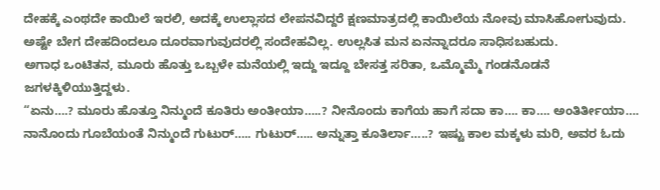ದೇಹಕ್ಕೆ ಎಂಥದೇ ಕಾಯಿಲೆ ಇರಲಿ, ಅದಕ್ಕೆ ಉಲ್ಲಾಸದ ಲೇಪನವಿದ್ದರೆ ಕ್ಷಣಮಾತ್ರದಲ್ಲಿ ಕಾಯಿಲೆಯ ನೋವು ಮಾಸಿಹೋಗುವುದು. ಅಷ್ಟೇ ಬೇಗ ದೇಹದಿಂದಲೂ ದೂರವಾಗುವುದರಲ್ಲಿ ಸಂದೇಹವಿಲ್ಲ. ಉಲ್ಲಸಿತ ಮನ ಏನನ್ನಾದರೂ ಸಾಧಿಸಬಹುದು.
ಅಗಾಧ ಒಂಟಿತನ, ಮೂರು ಹೊತ್ತು ಒಬ್ಬಳೇ ಮನೆಯಲ್ಲಿ ಇದ್ದು ಇದ್ದೂ ಬೇಸತ್ತ ಸರಿತಾ, ಒಮ್ಮೊಮ್ಮೆ ಗಂಡನೊಡನೆ ಜಗಳಕ್ಕಿಳಿಯುತ್ತಿದ್ದಳು.
“ಏನು….? ಮೂರು ಹೊತ್ತೂ ನಿನ್ಮುಂದೆ ಕೂತಿರು ಅಂತೀಯಾ…..? ನೀನೊಂದು ಕಾಗೆಯ ಹಾಗೆ ಸದಾ ಕಾ…. ಕಾ…. ಅಂತಿರ್ತೀಯಾ…. ನಾನೊಂದು ಗೂಬೆಯಂತೆ ನಿನ್ಮುಂದೆ ಗುಟುರ್….. ಗುಟುರ್….. ಅನ್ನುತ್ತಾ ಕೂತಿರ್ಲಾ…..? ಇಷ್ಟು ಕಾಲ ಮಕ್ಕಳು ಮರಿ, ಅವರ ಓದು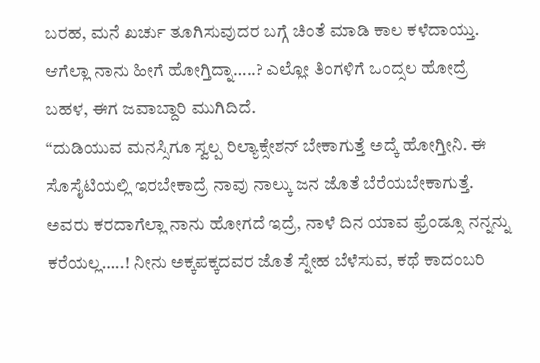ಬರಹ, ಮನೆ ಖರ್ಚು ತೂಗಿಸುವುದರ ಬಗ್ಗೆ ಚಿಂತೆ ಮಾಡಿ ಕಾಲ ಕಳೆದಾಯ್ತು. ಆಗೆಲ್ಲಾ ನಾನು ಹೀಗೆ ಹೋಗ್ತಿದ್ನಾ…..? ಎಲ್ಲೋ ತಿಂಗಳಿಗೆ ಒಂದ್ಸಲ ಹೋದ್ರೆ ಬಹಳ, ಈಗ ಜವಾಬ್ದಾರಿ ಮುಗಿದಿದೆ.
“ದುಡಿಯುವ ಮನಸ್ಸಿಗೂ ಸ್ವಲ್ಪ ರಿಲ್ಯಾಕ್ಸೇಶನ್ ಬೇಕಾಗುತ್ತೆ ಅದ್ಕೆ ಹೋಗ್ತೀನಿ. ಈ ಸೊಸೈಟಿಯಲ್ಲಿ ಇರಬೇಕಾದ್ರೆ ನಾವು ನಾಲ್ಕು ಜನ ಜೊತೆ ಬೆರೆಯಬೇಕಾಗುತ್ತೆ. ಅವರು ಕರದಾಗೆಲ್ಲಾ ನಾನು ಹೋಗದೆ ಇದ್ರೆ, ನಾಳೆ ದಿನ ಯಾವ ಫ್ರೆಂಡ್ಸೂ ನನ್ನನ್ನು ಕರೆಯಲ್ಲ…..! ನೀನು ಅಕ್ಕಪಕ್ಕದವರ ಜೊತೆ ಸ್ನೇಹ ಬೆಳೆಸುವ, ಕಥೆ ಕಾದಂಬರಿ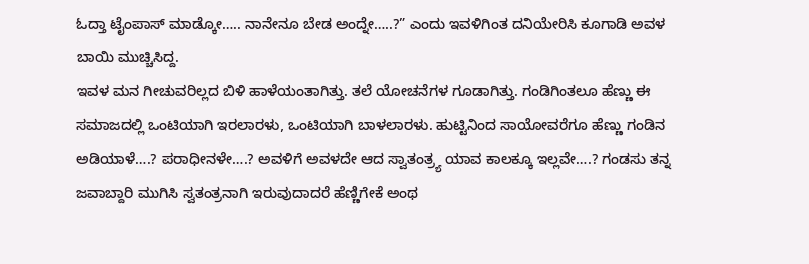ಓದ್ತಾ ಟೈಂಪಾಸ್ ಮಾಡ್ಕೋ….. ನಾನೇನೂ ಬೇಡ ಅಂದ್ನೇ…..?” ಎಂದು ಇವಳಿಗಿಂತ ದನಿಯೇರಿಸಿ ಕೂಗಾಡಿ ಅವಳ ಬಾಯಿ ಮುಚ್ಚಿಸಿದ್ದ.
ಇವಳ ಮನ ಗೀಚುವರಿಲ್ಲದ ಬಿಳಿ ಹಾಳೆಯಂತಾಗಿತ್ತು. ತಲೆ ಯೋಚನೆಗಳ ಗೂಡಾಗಿತ್ತು. ಗಂಡಿಗಿಂತಲೂ ಹೆಣ್ಣು ಈ ಸಮಾಜದಲ್ಲಿ ಒಂಟಿಯಾಗಿ ಇರಲಾರಳು, ಒಂಟಿಯಾಗಿ ಬಾಳಲಾರಳು. ಹುಟ್ಟಿನಿಂದ ಸಾಯೋವರೆಗೂ ಹೆಣ್ಣು ಗಂಡಿನ ಅಡಿಯಾಳೆ….? ಪರಾಧೀನಳೇ….? ಅವಳಿಗೆ ಅವಳದೇ ಆದ ಸ್ವಾತಂತ್ರ್ಯ ಯಾವ ಕಾಲಕ್ಕೂ ಇಲ್ಲವೇ….? ಗಂಡಸು ತನ್ನ ಜವಾಬ್ದಾರಿ ಮುಗಿಸಿ ಸ್ವತಂತ್ರನಾಗಿ ಇರುವುದಾದರೆ ಹೆಣ್ಣಿಗೇಕೆ ಅಂಥ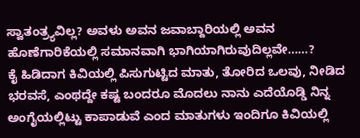ಸ್ವಾತಂತ್ರ್ಯವಿಲ್ಲ? ಅವಳು ಅವನ ಜವಾಬ್ದಾರಿಯಲ್ಲಿ ಅವನ ಹೊಣೆಗಾರಿಕೆಯಲ್ಲಿ ಸಮಾನವಾಗಿ ಭಾಗಿಯಾಗಿರುವುದಿಲ್ಲವೇ……?
ಕೈ ಹಿಡಿದಾಗ ಕಿವಿಯಲ್ಲಿ ಪಿಸುಗುಟ್ಟಿದ ಮಾತು, ತೋರಿದ ಒಲವು, ನೀಡಿದ ಭರವಸೆ, ಎಂಥದ್ದೇ ಕಷ್ಟ ಬಂದರೂ ಮೊದಲು ನಾನು ಎದೆಯೊಡ್ಡಿ ನಿನ್ನ ಅಂಗೈಯಲ್ಲಿಟ್ಟು ಕಾಪಾಡುವೆ ಎಂದ ಮಾತುಗಳು ಇಂದಿಗೂ ಕಿವಿಯಲ್ಲಿ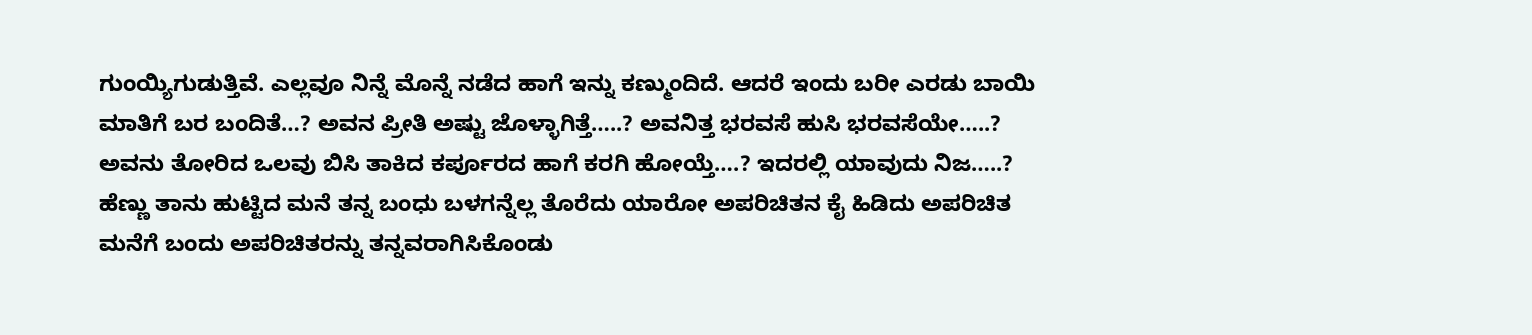ಗುಂಯ್ಯಿಗುಡುತ್ತಿವೆ. ಎಲ್ಲವೂ ನಿನ್ನೆ ಮೊನ್ನೆ ನಡೆದ ಹಾಗೆ ಇನ್ನು ಕಣ್ಮುಂದಿದೆ. ಆದರೆ ಇಂದು ಬರೀ ಎರಡು ಬಾಯಿ ಮಾತಿಗೆ ಬರ ಬಂದಿತೆ…? ಅವನ ಪ್ರೀತಿ ಅಷ್ಟು ಜೊಳ್ಳಾಗಿತ್ತೆ…..? ಅವನಿತ್ತ ಭರವಸೆ ಹುಸಿ ಭರವಸೆಯೇ…..? ಅವನು ತೋರಿದ ಒಲವು ಬಿಸಿ ತಾಕಿದ ಕರ್ಪೂರದ ಹಾಗೆ ಕರಗಿ ಹೋಯ್ತೆ….? ಇದರಲ್ಲಿ ಯಾವುದು ನಿಜ…..? ಹೆಣ್ಣು ತಾನು ಹುಟ್ಟಿದ ಮನೆ ತನ್ನ ಬಂಧು ಬಳಗನ್ನೆಲ್ಲ ತೊರೆದು ಯಾರೋ ಅಪರಿಚಿತನ ಕೈ ಹಿಡಿದು ಅಪರಿಚಿತ ಮನೆಗೆ ಬಂದು ಅಪರಿಚಿತರನ್ನು ತನ್ನವರಾಗಿಸಿಕೊಂಡು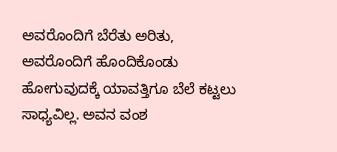ಅವರೊಂದಿಗೆ ಬೆರೆತು ಅರಿತು, ಅವರೊಂದಿಗೆ ಹೊಂದಿಕೊಂಡು ಹೋಗುವುದಕ್ಕೆ ಯಾವತ್ತಿಗೂ ಬೆಲೆ ಕಟ್ಟಲು ಸಾಧ್ಯವಿಲ್ಲ. ಅವನ ವಂಶ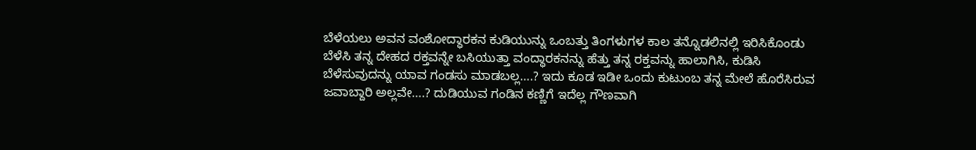ಬೆಳೆಯಲು ಅವನ ವಂಶೋದ್ಧಾರಕನ ಕುಡಿಯುನ್ನು ಒಂಬತ್ತು ತಿಂಗಳುಗಳ ಕಾಲ ತನ್ನೊಡಲಿನಲ್ಲಿ ಇರಿಸಿಕೊಂಡು ಬೆಳೆಸಿ ತನ್ನ ದೇಹದ ರಕ್ತವನ್ನೇ ಬಸಿಯುತ್ತಾ ವಂದ್ಧಾರಕನನ್ನು ಹೆತ್ತು ತನ್ನ ರಕ್ತವನ್ನು ಹಾಲಾಗಿಸಿ, ಕುಡಿಸಿ ಬೆಳೆಸುವುದನ್ನು ಯಾವ ಗಂಡಸು ಮಾಡಬಲ್ಲ….? ಇದು ಕೂಡ ಇಡೀ ಒಂದು ಕುಟುಂಬ ತನ್ನ ಮೇಲೆ ಹೊರೆಸಿರುವ ಜವಾಬ್ದಾರಿ ಅಲ್ಲವೇ….? ದುಡಿಯುವ ಗಂಡಿನ ಕಣ್ಣಿಗೆ ಇದೆಲ್ಲ ಗೌಣವಾಗಿ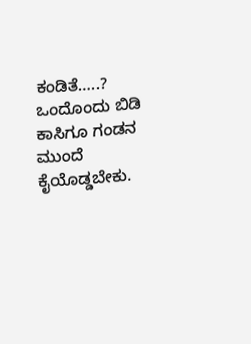ಕಂಡಿತೆ…..? ಒಂದೊಂದು ಬಿಡಿ ಕಾಸಿಗೂ ಗಂಡನ ಮುಂದೆ ಕೈಯೊಡ್ಡಬೇಕು.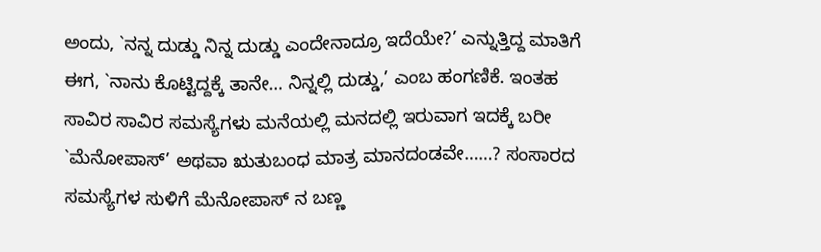ಅಂದು, `ನನ್ನ ದುಡ್ಡು ನಿನ್ನ ದುಡ್ಡು ಎಂದೇನಾದ್ರೂ ಇದೆಯೇ?’ ಎನ್ನುತ್ತಿದ್ದ ಮಾತಿಗೆ ಈಗ, `ನಾನು ಕೊಟ್ಟಿದ್ದಕ್ಕೆ ತಾನೇ… ನಿನ್ನಲ್ಲಿ ದುಡ್ಡು,’ ಎಂಬ ಹಂಗಣಿಕೆ. ಇಂತಹ ಸಾವಿರ ಸಾವಿರ ಸಮಸ್ಯೆಗಳು ಮನೆಯಲ್ಲಿ ಮನದಲ್ಲಿ ಇರುವಾಗ ಇದಕ್ಕೆ ಬರೀ `ಮೆನೋಪಾಸ್’ ಅಥವಾ ಋತುಬಂಧ ಮಾತ್ರ ಮಾನದಂಡವೇ……? ಸಂಸಾರದ ಸಮಸ್ಯೆಗಳ ಸುಳಿಗೆ ಮೆನೋಪಾಸ್ ನ ಬಣ್ಣ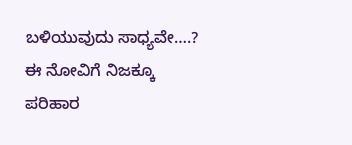ಬಳಿಯುವುದು ಸಾಧ್ಯವೇ….? ಈ ನೋವಿಗೆ ನಿಜಕ್ಕೂ ಪರಿಹಾರ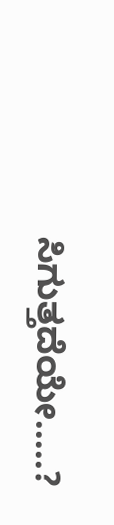ಸಿಗುತ್ತದೆಯೇ…..?